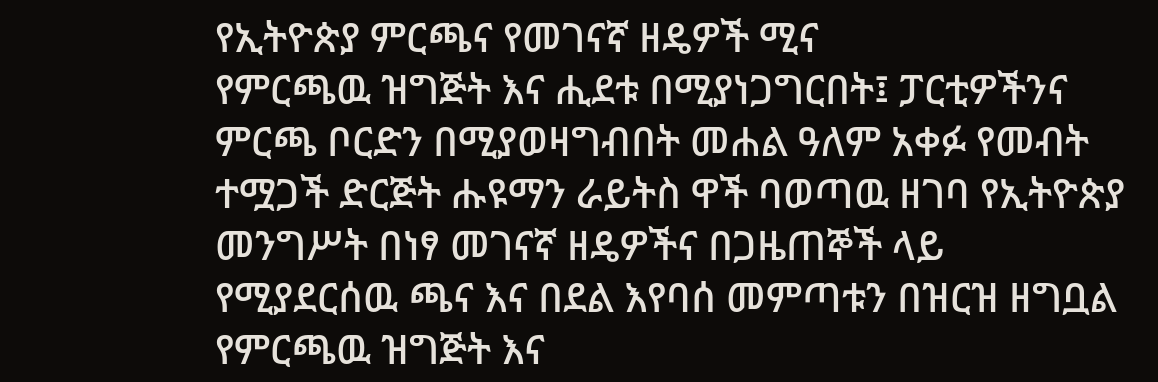የኢትዮጵያ ምርጫና የመገናኛ ዘዴዎች ሚና
የምርጫዉ ዝግጅት እና ሒደቱ በሚያነጋግርበት፤ ፓርቲዎችንና ምርጫ ቦርድን በሚያወዛግብበት መሐል ዓለም አቀፉ የመብት ተሟጋች ድርጅት ሑዩማን ራይትስ ዋች ባወጣዉ ዘገባ የኢትዮጵያ መንግሥት በነፃ መገናኛ ዘዴዎችና በጋዜጠኞች ላይ የሚያደርሰዉ ጫና እና በደል እየባሰ መምጣቱን በዝርዝ ዘግቧል
የምርጫዉ ዝግጅት እና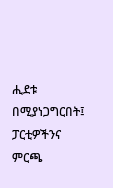ሒደቱ በሚያነጋግርበት፤ ፓርቲዎችንና ምርጫ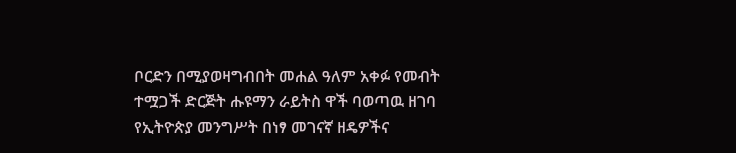ቦርድን በሚያወዛግብበት መሐል ዓለም አቀፉ የመብት ተሟጋች ድርጅት ሑዩማን ራይትስ ዋች ባወጣዉ ዘገባ የኢትዮጵያ መንግሥት በነፃ መገናኛ ዘዴዎችና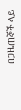በጋዜጠኞች ላይ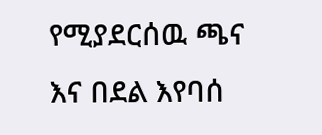የሚያደርሰዉ ጫና እና በደል እየባሰ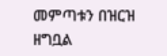መምጣቱን በዝርዝ ዘግቧል